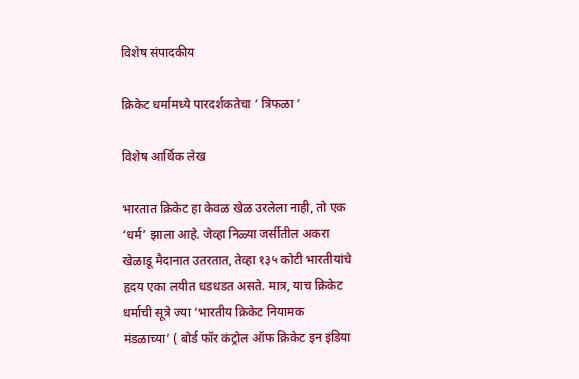विशेष संपादकीय

क्रिकेट धर्मामध्ये पारदर्शकतेचा ‘ त्रिफळा ‘

विशेष आर्थिक लेख

भारतात क्रिकेट हा केवळ खेळ उरलेला नाही, तो एक ‘धर्म’ झाला आहे. जेव्हा निळ्या जर्सीतील अकरा खेळाडू मैदानात उतरतात, तेव्हा १३५ कोटी भारतीयांचे हृदय एका लयीत धडधडत असते. मात्र, याच क्रिकेट धर्माची सूत्रे ज्या ‘भारतीय क्रिकेट नियामक मंडळाच्या’ ( बोर्ड फॉर कंट्रोल ऑफ क्रिकेट इन इंडिया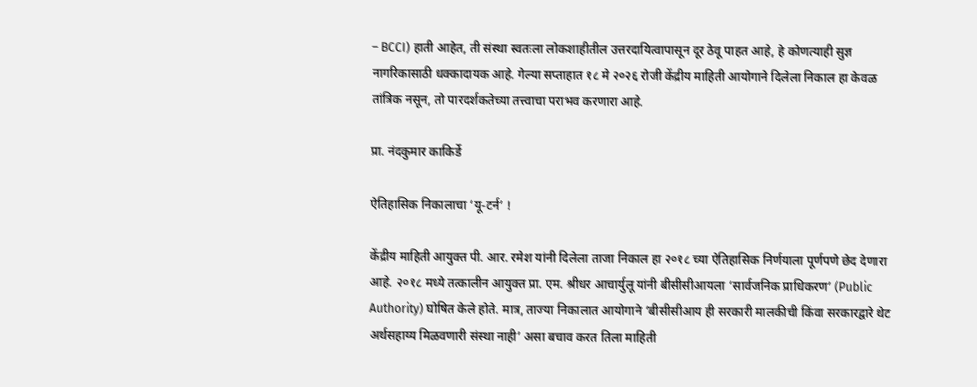– BCCI) हाती आहेत, ती संस्था स्वतःला लोकशाहीतील उत्तरदायित्वापासून दूर ठेवू पाहत आहे, हे कोणत्याही सुज्ञ नागरिकासाठी धक्कादायक आहे. गेल्या सप्ताहात १८ मे २०२६ रोजी केंद्रीय माहिती आयोगाने दिलेला निकाल हा केवळ तांत्रिक नसून, तो पारदर्शकतेच्या तत्त्वाचा पराभव करणारा आहे.

प्रा. नंदकुमार काकिर्डे

ऐतिहासिक निकालाचा ‘यू-टर्न’ !

केंद्रीय माहिती आयुक्त पी. आर. रमेश यांनी दिलेला ताजा निकाल हा २०१८ च्या ऐतिहासिक निर्णयाला पूर्णपणे छेद देणारा आहे. २०१८ मध्ये तत्कालीन आयुक्त प्रा. एम. श्रीधर आचार्युलू यांनी बीसीसीआयला ‘सार्वजनिक प्राधिकरण’ (Public Authority) घोषित केले होते. मात्र, ताज्या निकालात आयोगाने ‘बीसीसीआय ही सरकारी मालकीची किंवा सरकारद्वारे थेट अर्थसहाय्य मिळवणारी संस्था नाही’ असा बचाव करत तिला माहिती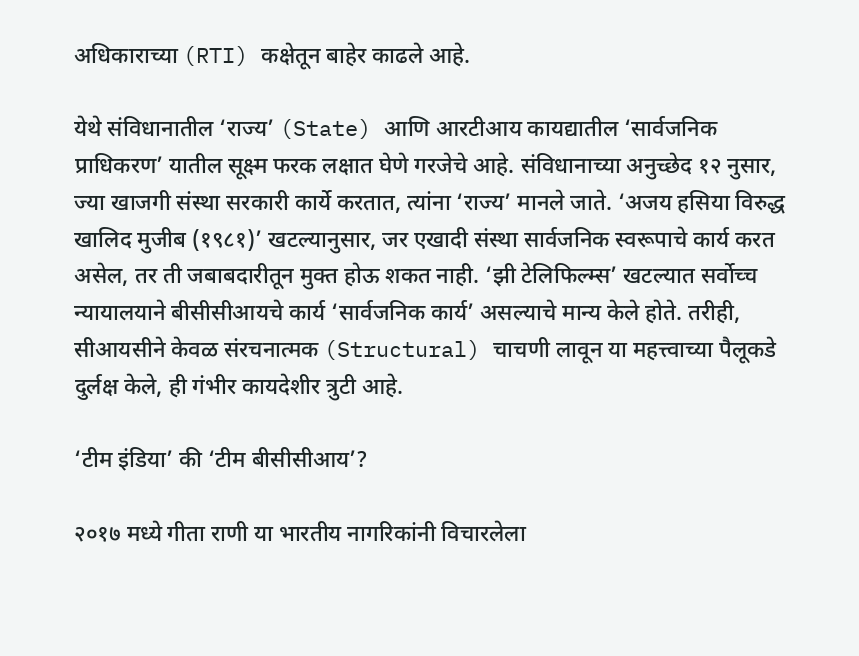अधिकाराच्या (RTI) कक्षेतून बाहेर काढले आहे.

येथे संविधानातील ‘राज्य’ (State) आणि आरटीआय कायद्यातील ‘सार्वजनिक प्राधिकरण’ यातील सूक्ष्म फरक लक्षात घेणे गरजेचे आहे. संविधानाच्या अनुच्छेद १२ नुसार, ज्या खाजगी संस्था सरकारी कार्ये करतात, त्यांना ‘राज्य’ मानले जाते. ‘अजय हसिया विरुद्ध खालिद मुजीब (१९८१)’ खटल्यानुसार, जर एखादी संस्था सार्वजनिक स्वरूपाचे कार्य करत असेल, तर ती जबाबदारीतून मुक्त होऊ शकत नाही. ‘झी टेलिफिल्म्स’ खटल्यात सर्वोच्च न्यायालयाने बीसीसीआयचे कार्य ‘सार्वजनिक कार्य’ असल्याचे मान्य केले होते. तरीही, सीआयसीने केवळ संरचनात्मक (Structural) चाचणी लावून या महत्त्वाच्या पैलूकडे दुर्लक्ष केले, ही गंभीर कायदेशीर त्रुटी आहे.

‘टीम इंडिया’ की ‘टीम बीसीसीआय’?

२०१७ मध्ये गीता राणी या भारतीय नागरिकांनी विचारलेला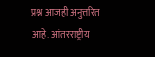प्रश्न आजही अनुत्तरित आहे. आंतरराष्ट्रीय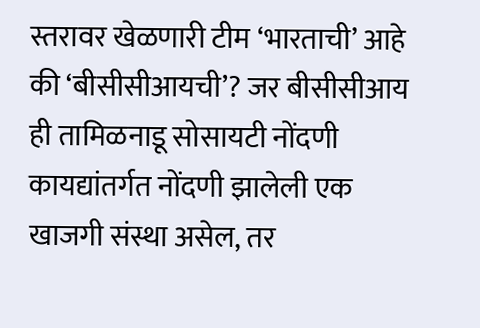स्तरावर खेळणारी टीम ‘भारताची’ आहे की ‘बीसीसीआयची’? जर बीसीसीआय ही तामिळनाडू सोसायटी नोंदणी कायद्यांतर्गत नोंदणी झालेली एक खाजगी संस्था असेल, तर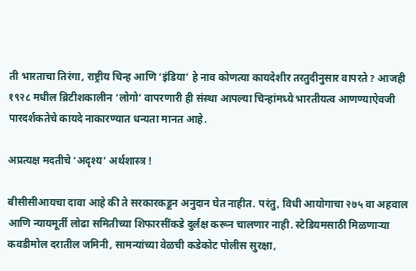ती भारताचा तिरंगा, राष्ट्रीय चिन्ह आणि ‘इंडिया’ हे नाव कोणत्या कायदेशीर तरतुदीनुसार वापरते? आजही १९२८ मधील ब्रिटीशकालीन ‘लोगो’ वापरणारी ही संस्था आपल्या चिन्हांमध्ये भारतीयत्व आणण्याऐवजी पारदर्शकतेचे कायदे नाकारण्यात धन्यता मानत आहे.

अप्रत्यक्ष मदतीचे ‘अदृश्य’ अर्थशास्त्र !

बीसीसीआयचा दावा आहे की ते सरकारकडून अनुदान घेत नाहीत. परंतु, विधी आयोगाचा २७५ वा अहवाल आणि न्यायमूर्ती लोढा समितीच्या शिफारसींकडे दुर्लक्ष करून चालणार नाही. स्टेडियमसाठी मिळणाऱ्या कवडीमोल दरातील जमिनी, सामन्यांच्या वेळची कडेकोट पोलीस सुरक्षा,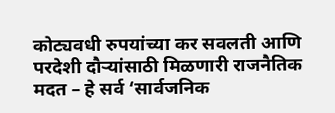कोट्यवधी रुपयांच्या कर सवलती आणि परदेशी दौऱ्यांसाठी मिळणारी राजनैतिक मदत – हे सर्व ‘सार्वजनिक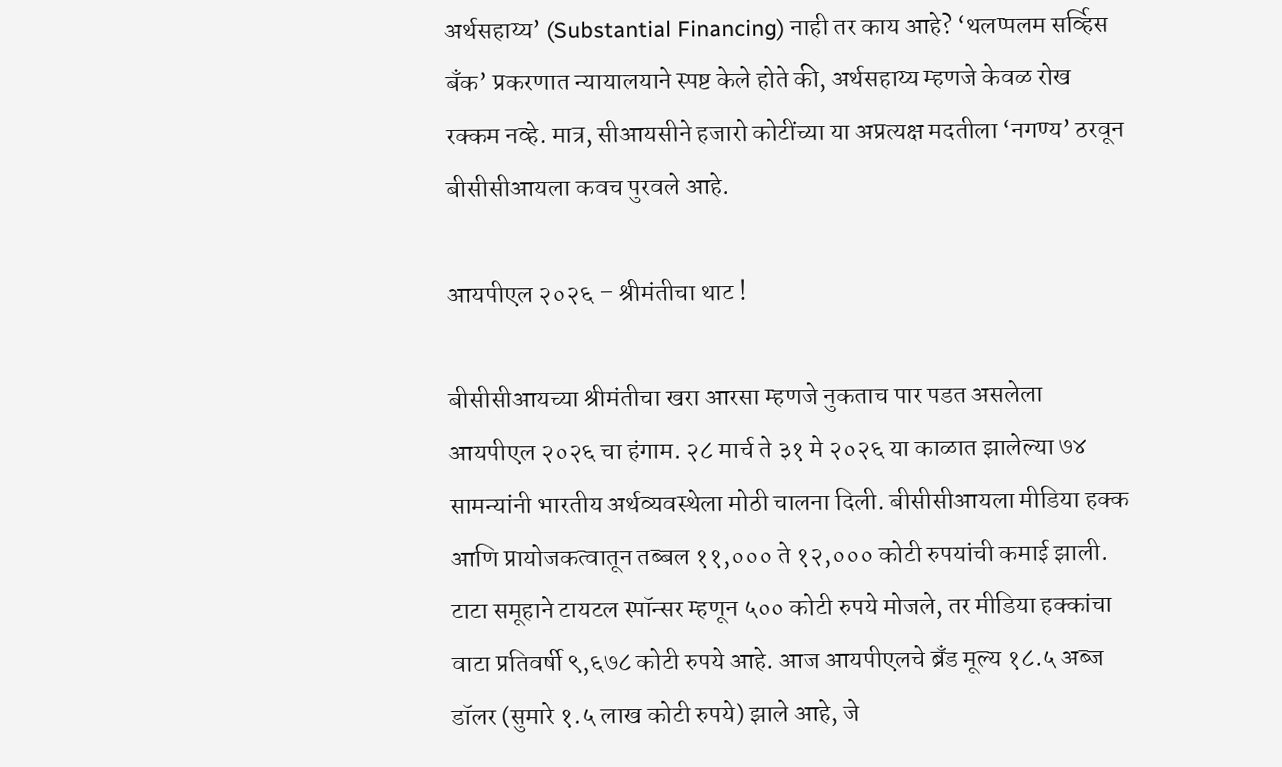अर्थसहाय्य’ (Substantial Financing) नाही तर काय आहे? ‘थलप्पलम सर्व्हिस बँक’ प्रकरणात न्यायालयाने स्पष्ट केले होते की, अर्थसहाय्य म्हणजे केवळ रोख रक्कम नव्हे. मात्र, सीआयसीने हजारो कोटींच्या या अप्रत्यक्ष मदतीला ‘नगण्य’ ठरवून बीसीसीआयला कवच पुरवले आहे.

आयपीएल २०२६ – श्रीमंतीचा थाट !

बीसीसीआयच्या श्रीमंतीचा खरा आरसा म्हणजे नुकताच पार पडत असलेला आयपीएल २०२६ चा हंगाम. २८ मार्च ते ३१ मे २०२६ या काळात झालेल्या ७४ सामन्यांनी भारतीय अर्थव्यवस्थेला मोठी चालना दिली. बीसीसीआयला मीडिया हक्क आणि प्रायोजकत्वातून तब्बल ११,००० ते १२,००० कोटी रुपयांची कमाई झाली. टाटा समूहाने टायटल स्पॉन्सर म्हणून ५०० कोटी रुपये मोजले, तर मीडिया हक्कांचा वाटा प्रतिवर्षी ९,६७८ कोटी रुपये आहे. आज आयपीएलचे ब्रँड मूल्य १८.५ अब्ज डॉलर (सुमारे १.५ लाख कोटी रुपये) झाले आहे, जे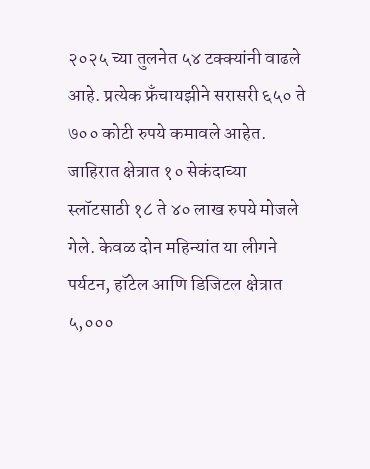२०२५ च्या तुलनेत ५४ टक्क्यांनी वाढले आहे. प्रत्येक फ्रँचायझीने सरासरी ६५० ते ७०० कोटी रुपये कमावले आहेत. जाहिरात क्षेत्रात १० सेकंदाच्या स्लॉटसाठी १८ ते ४० लाख रुपये मोजले गेले. केवळ दोन महिन्यांत या लीगने पर्यटन, हॉटेल आणि डिजिटल क्षेत्रात ५,०००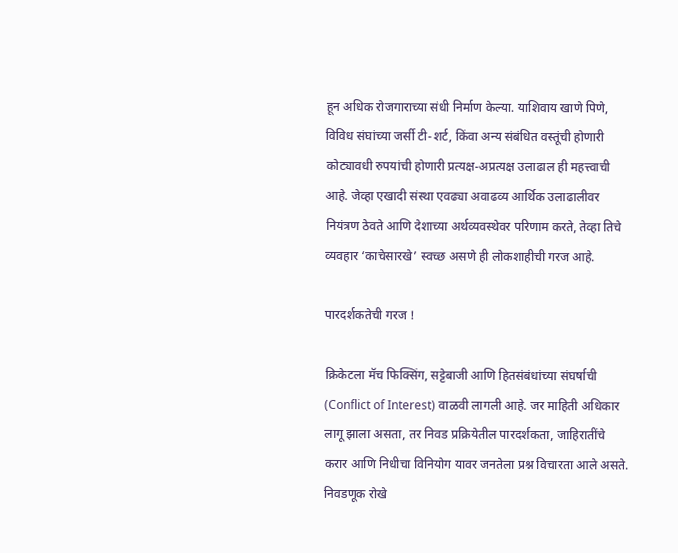हून अधिक रोजगाराच्या संधी निर्माण केल्या. याशिवाय खाणे पिणे, विविध संघांच्या जर्सी टी-शर्ट, किंवा अन्य संबंधित वस्तूंची होणारी कोट्यावधी रुपयांची होणारी प्रत्यक्ष-अप्रत्यक्ष उलाढाल ही महत्त्वाची आहे. जेव्हा एखादी संस्था एवढ्या अवाढव्य आर्थिक उलाढालीवर नियंत्रण ठेवते आणि देशाच्या अर्थव्यवस्थेवर परिणाम करते, तेव्हा तिचे व्यवहार ‘काचेसारखे’ स्वच्छ असणे ही लोकशाहीची गरज आहे.

पारदर्शकतेची गरज !

क्रिकेटला मॅच फिक्सिंग, सट्टेबाजी आणि हितसंबंधांच्या संघर्षाची (Conflict of Interest) वाळवी लागली आहे. जर माहिती अधिकार लागू झाला असता, तर निवड प्रक्रियेतील पारदर्शकता, जाहिरातींचे करार आणि निधीचा विनियोग यावर जनतेला प्रश्न विचारता आले असते. निवडणूक रोखे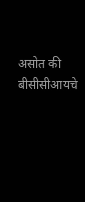असोत की बीसीसीआयचे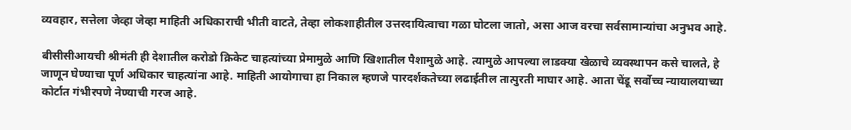व्यवहार, सत्तेला जेव्हा जेव्हा माहिती अधिकाराची भीती वाटते, तेव्हा लोकशाहीतील उत्तरदायित्वाचा गळा घोटला जातो, असा आज वरचा सर्वसामान्यांचा अनुभव आहे.

बीसीसीआयची श्रीमंती ही देशातील करोडो क्रिकेट चाहत्यांच्या प्रेमामुळे आणि खिशातील पैशामुळे आहे. त्यामुळे आपल्या लाडक्या खेळाचे व्यवस्थापन कसे चालते, हे जाणून घेण्याचा पूर्ण अधिकार चाहत्यांना आहे. माहिती आयोगाचा हा निकाल म्हणजे पारदर्शकतेच्या लढाईतील तात्पुरती माघार आहे. आता चेंडू सर्वोच्च न्यायालयाच्या कोर्टात गंभीरपणे नेण्याची गरज आहे.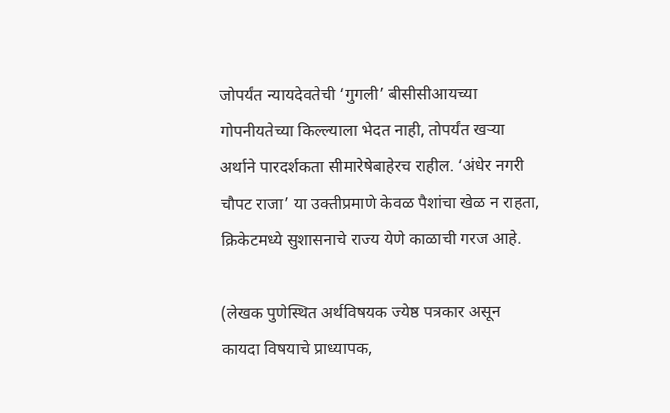जोपर्यंत न्यायदेवतेची ‘गुगली’ बीसीसीआयच्या गोपनीयतेच्या किल्ल्याला भेदत नाही, तोपर्यंत खऱ्या अर्थाने पारदर्शकता सीमारेषेबाहेरच राहील. ‘अंधेर नगरी चौपट राजा’ या उक्तीप्रमाणे केवळ पैशांचा खेळ न राहता, क्रिकेटमध्ये सुशासनाचे राज्य येणे काळाची गरज आहे.

(लेखक पुणेस्थित अर्थविषयक ज्येष्ठ पत्रकार असून कायदा विषयाचे प्राध्यापक,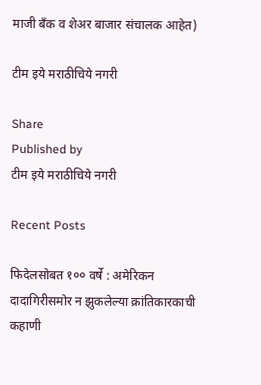माजी बँक व शेअर बाजार संचालक आहेत)

टीम इये मराठीचिये नगरी

Share
Published by
टीम इये मराठीचिये नगरी

Recent Posts

फिदेलसोबत १०० वर्षे : अमेरिकन दादागिरीसमोर न झुकलेल्या क्रांतिकारकाची कहाणी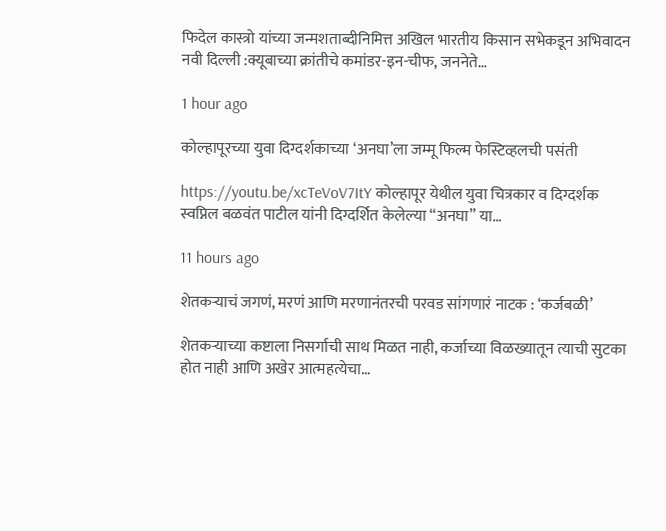फिदेल कास्त्रो यांच्या जन्मशताब्दीनिमित्त अखिल भारतीय किसान सभेकडून अभिवादन नवी दिल्ली :क्यूबाच्या क्रांतीचे कमांडर-इन-चीफ, जननेते…

1 hour ago

कोल्हापूरच्या युवा दिग्दर्शकाच्या ‘अनघा’ला जम्मू फिल्म फेस्टिव्हलची पसंती

https://youtu.be/xcTeVoV7ItY कोल्हापूर येथील युवा चित्रकार व दिग्दर्शक स्वप्निल बळवंत पाटील यांनी दिग्दर्शित केलेल्या “अनघा” या…

11 hours ago

शेतकऱ्याचं जगणं, मरणं आणि मरणानंतरची परवड सांगणारं नाटक : ‘कर्जबळी’

शेतकऱ्याच्या कष्टाला निसर्गाची साथ मिळत नाही, कर्जाच्या विळख्यातून त्याची सुटका होत नाही आणि अखेर आत्महत्येचा…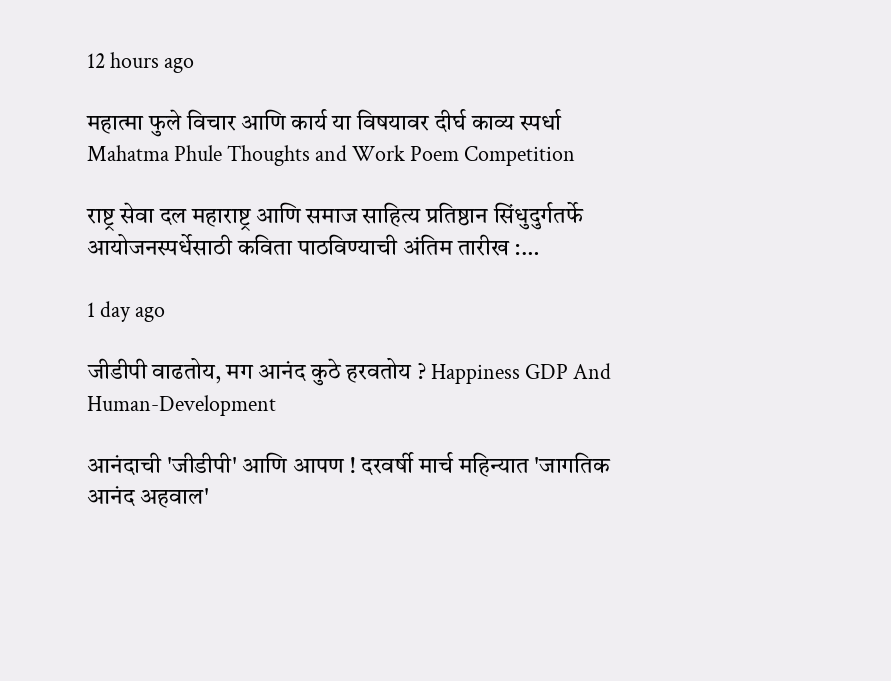12 hours ago

महात्मा फुले विचार आणि कार्य या विषयावर दीर्घ काव्य स्पर्धा Mahatma Phule Thoughts and Work Poem Competition

राष्ट्र सेवा दल महाराष्ट्र आणि समाज साहित्य प्रतिष्ठान सिंधुदुर्गतर्फे आयोजनस्पर्धेसाठी कविता पाठविण्याची अंतिम तारीख :…

1 day ago

जीडीपी वाढतोय, मग आनंद कुठे हरवतोय ? Happiness GDP And Human-Development

आनंदाची 'जीडीपी' आणि आपण ! दरवर्षी मार्च महिन्यात 'जागतिक आनंद अहवाल'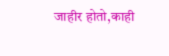जाहीर होतो,काही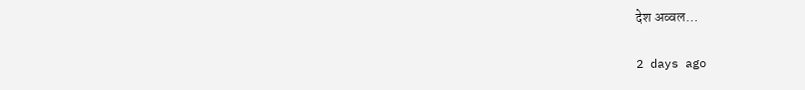देश अव्वल…

2 days ago